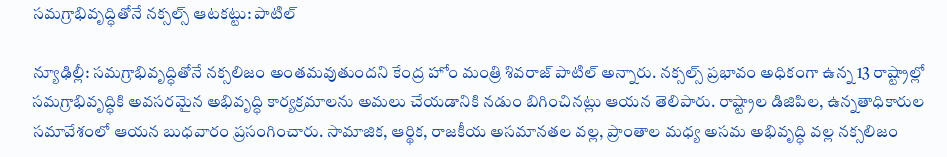సమగ్రాభివృద్ధితోనే నక్సల్స్‌ ఆటకట్టు: పాటిల్‌

న్యూఢిల్లీ: సమగ్రాభివృద్ధితోనే నక్సలిజం అంతమవుతుందని కేంద్ర హోం మంత్రి శివరాజ్‌ పాటిల్‌ అన్నారు. నక్సల్స్‌ ప్రభావం అధికంగా ఉన్న 13 రాష్ట్రాల్లో సమగ్రాభివృద్ధికి అవసరమైన అభివృద్ధి కార్యక్రమాలను అమలు చేయడానికి నడుం బిగించినట్లు ఆయన తెలిపారు. రాష్ట్రాల డిజిపిల, ఉన్నతాధికారుల సమావేశంలో ఆయన బుధవారం ప్రసంగించారు. సామాజిక, ఆర్థిక, రాజకీయ అసమానతల వల్ల, ప్రాంతాల మధ్య అసమ అభివృద్ధి వల్ల నక్సలిజం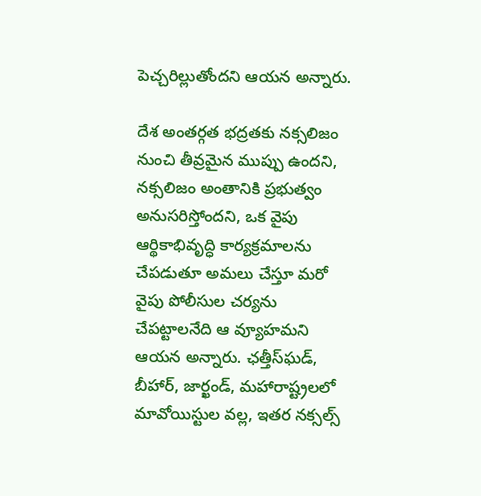పెచ్చరిల్లుతోందని ఆయన అన్నారు.

దేశ అంతర్గత భద్రతకు నక్సలిజం నుంచి తీవ్రమైన ముప్పు ఉందని, నక్సలిజం అంతానికి ప్రభుత్వం అనుసరిస్తోందని, ఒక వైపు ఆర్థికాభివృద్ధి కార్యక్రమాలను చేపడుతూ అమలు చేస్తూ మరో వైపు పోలీసుల చర్యను చేపట్టాలనేది ఆ వ్యూహమని ఆయన అన్నారు. ఛత్తీస్‌ఘడ్‌, బీహార్‌, జార్ఖండ్‌, మహారాష్ట్రలలో మావోయిస్టుల వల్ల, ఇతర నక్సల్స్‌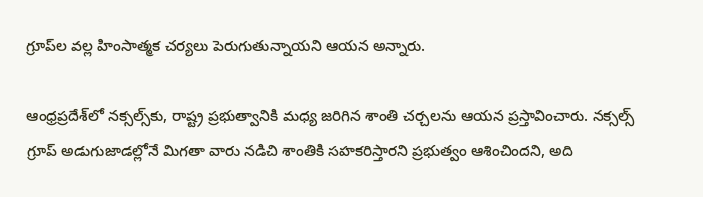గ్రూప్‌ల వల్ల హింసాత్మక చర్యలు పెరుగుతున్నాయని ఆయన అన్నారు.

ఆంధ్రప్రదేశ్‌లో నక్సల్స్‌కు, రాష్ట్ర ప్రభుత్వానికి మధ్య జరిగిన శాంతి చర్చలను ఆయన ప్రస్తావించారు. నక్సల్స్‌ గ్రూప్‌ అడుగుజాడల్లోనే మిగతా వారు నడిచి శాంతికి సహకరిస్తారని ప్రభుత్వం ఆశించిందని, అది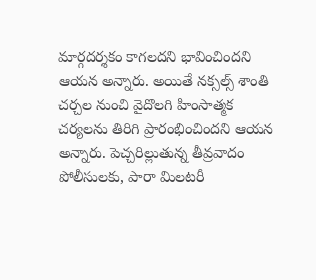మార్గదర్శకం కాగలదని భావించిందని ఆయన అన్నారు. అయితే నక్సల్స్‌ శాంతి చర్చల నుంచి వైదొలగి హింసాత్మక చర్యలను తిరిగి ప్రారంభించిందని ఆయన అన్నారు. పెచ్చరిల్లుతున్న తీవ్రవాదం పోలీసులకు, పారా మిలటరీ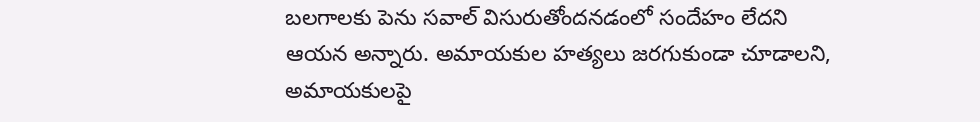బలగాలకు పెను సవాల్‌ విసురుతోందనడంలో సందేహం లేదని ఆయన అన్నారు. అమాయకుల హత్యలు జరగుకుండా చూడాలని, అమాయకులపై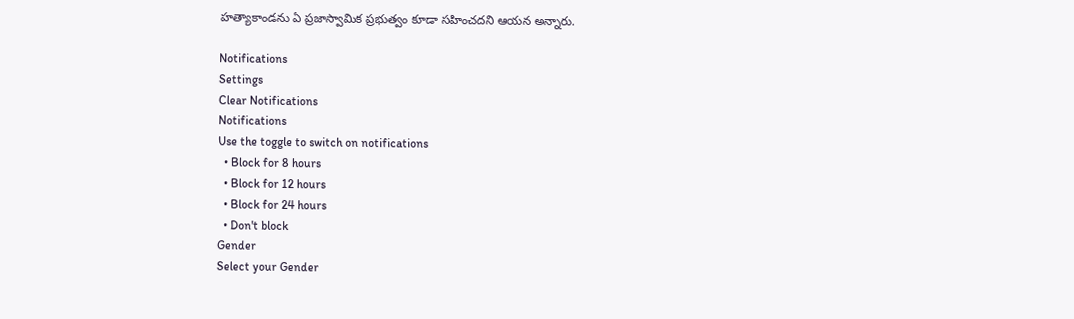హత్యాకాండను ఏ ప్రజాస్వామిక ప్రభుత్వం కూడా సహించదని ఆయన అన్నారు.

Notifications
Settings
Clear Notifications
Notifications
Use the toggle to switch on notifications
  • Block for 8 hours
  • Block for 12 hours
  • Block for 24 hours
  • Don't block
Gender
Select your Gender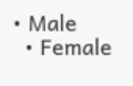• Male
  • Female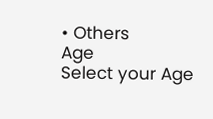• Others
Age
Select your Age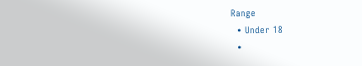Range
  • Under 18
  •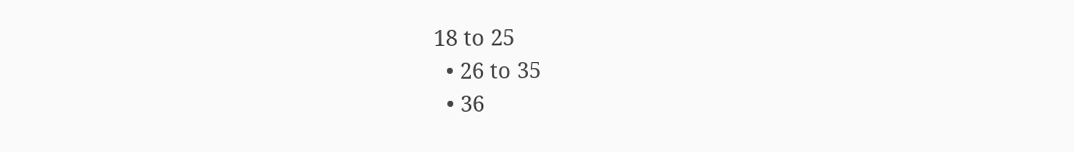18 to 25
  • 26 to 35
  • 36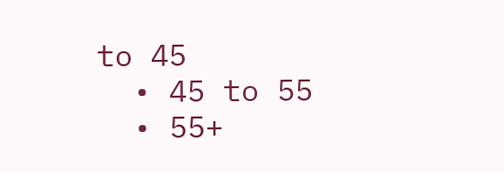to 45
  • 45 to 55
  • 55+